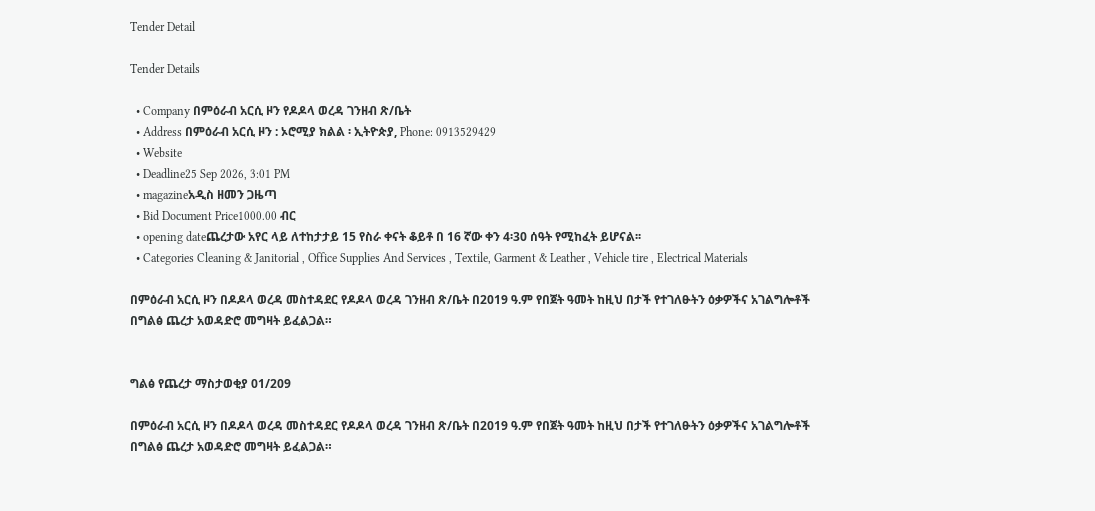Tender Detail

Tender Details

  • Company በምዕራብ አርሲ ዞን የዶዶላ ወረዳ ገንዘብ ጽ/ቤት
  • Address በምዕራብ አርሲ ዞን : ኦሮሚያ ክልል ፡ ኢትዮጵያ, Phone: 0913529429
  • Website
  • Deadline25 Sep 2026, 3:01 PM
  • magazineአዲስ ዘመን ጋዜጣ
  • Bid Document Price1000.00 ብር
  • opening dateጨረታው አየር ላይ ለተከታታይ 15 የስራ ቀናት ቆይቶ በ 16 ኛው ቀን 4፡30 ሰዓት የሚከፈት ይሆናል፡፡
  • Categories Cleaning & Janitorial , Office Supplies And Services , Textile, Garment & Leather , Vehicle tire , Electrical Materials

በምዕራብ አርሲ ዞን በዶዶላ ወረዳ መስተዳደር የዶዶላ ወረዳ ገንዘብ ጽ/ቤት በ2019 ዓ.ም የበጀት ዓመት ከዚህ በታች የተገለፁትን ዕቃዎችና አገልግሎቶች በግልፅ ጨረታ አወዳድሮ መግዛት ይፈልጋል።


ግልፅ የጨረታ ማስታወቂያ 01/209

በምዕራብ አርሲ ዞን በዶዶላ ወረዳ መስተዳደር የዶዶላ ወረዳ ገንዘብ ጽ/ቤት በ2019 ዓ.ም የበጀት ዓመት ከዚህ በታች የተገለፁትን ዕቃዎችና አገልግሎቶች በግልፅ ጨረታ አወዳድሮ መግዛት ይፈልጋል።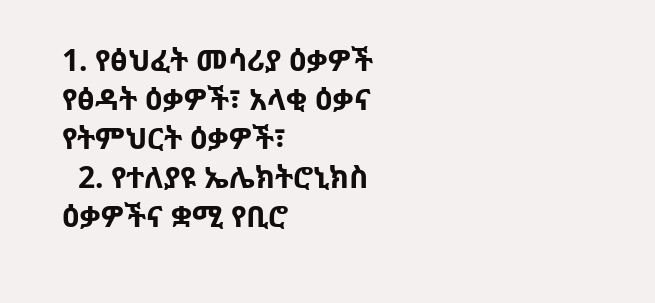1. የፅህፈት መሳሪያ ዕቃዎች የፅዳት ዕቃዎች፣ አላቂ ዕቃና የትምህርት ዕቃዎች፣
  2. የተለያዩ ኤሌክትሮኒክስ ዕቃዎችና ቋሚ የቢሮ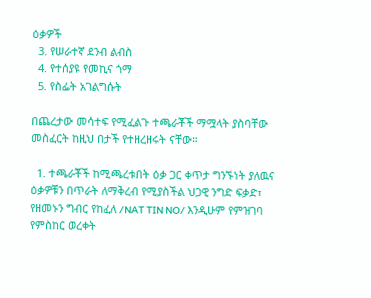ዕቃዎች
  3. የሠራተኛ ደንብ ልብስ
  4. የተሰያዩ የመኪና ጎማ
  5. የስፌት አገልግሱት

በጨረታው መሳተፍ የሚፈልጉ ተጫራቾች ማሟላት ያስባቸው መስፈርት ከዚህ በታች የተዘረዘሩት ናቸው።

  1. ተጫራቾች ከሚጫረቱበት ዕቃ ጋር ቀጥታ ግንኙነት ያለዉና ዕቃዎቹን በጥራት ለማቅረብ የሚያስችል ህጋዊ ንግድ ፍቃድ፣ የዘመኑን ግብር የከፈለ /NAT TIN NO/ እንዲሁም የምዝገባ የምስከር ወረቀት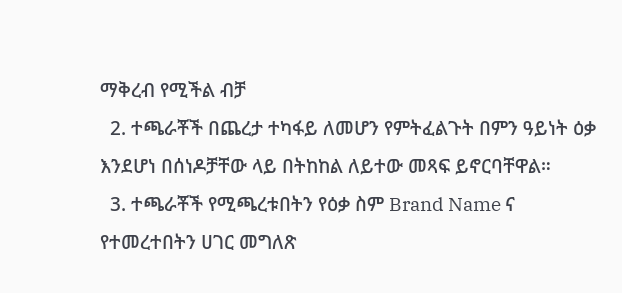ማቅረብ የሚችል ብቻ
  2. ተጫራቾች በጨረታ ተካፋይ ለመሆን የምትፈልጉት በምን ዓይነት ዕቃ እንደሆነ በሰነዶቻቸው ላይ በትከከል ለይተው መጻፍ ይኖርባቸዋል።
  3. ተጫራቾች የሚጫረቱበትን የዕቃ ስም Brand Name ና የተመረተበትን ሀገር መግለጽ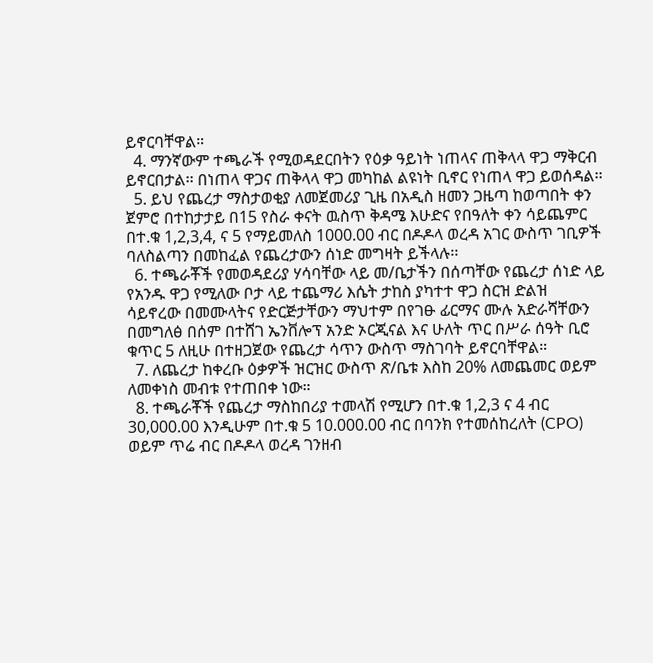ይኖርባቸዋል።
  4. ማንኛውም ተጫራች የሚወዳደርበትን የዕቃ ዓይነት ነጠላና ጠቅላላ ዋጋ ማቅርብ ይኖርበታል፡፡ በነጠላ ዋጋና ጠቅላላ ዋጋ መካከል ልዩነት ቢኖር የነጠላ ዋጋ ይወሰዳል፡፡
  5. ይህ የጨረታ ማስታወቂያ ለመጀመሪያ ጊዜ በአዲስ ዘመን ጋዜጣ ከወጣበት ቀን ጀምሮ በተከታታይ በ15 የስራ ቀናት ዉስጥ ቅዳሜ እሁድና የበዓለት ቀን ሳይጨምር በተ.ቁ 1,2,3,4, ና 5 የማይመለስ 1000.00 ብር በዶዶላ ወረዳ አገር ውስጥ ገቢዎች ባለስልጣን በመከፈል የጨረታውን ሰነድ መግዛት ይችላሉ፡፡
  6. ተጫራቾች የመወዳደሪያ ሃሳባቸው ላይ መ/ቤታችን በሰጣቸው የጨረታ ሰነድ ላይ የአንዱ ዋጋ የሚለው ቦታ ላይ ተጨማሪ እሴት ታከስ ያካተተ ዋጋ ስርዝ ድልዝ ሳይኖረው በመሙላትና የድርጅታቸውን ማህተም በየገፁ ፊርማና ሙሉ አድራሻቸውን በመግለፅ በሰም በተሸገ ኤንቨሎፕ አንድ ኦርጂናል እና ሁለት ጥር በሥራ ሰዓት ቢሮ ቁጥር 5 ለዚሁ በተዘጋጀው የጨረታ ሳጥን ውስጥ ማስገባት ይኖርባቸዋል።
  7. ለጨረታ ከቀረቡ ዕቃዎች ዝርዝር ውስጥ ጽ/ቤቱ እስከ 20% ለመጨመር ወይም ለመቀነስ መብቱ የተጠበቀ ነው።
  8. ተጫራቾች የጨረታ ማስከበሪያ ተመላሽ የሚሆን በተ.ቁ 1,2,3 ና 4 ብር 30,000.00 እንዲሁም በተ.ቁ 5 10.000.00 ብር በባንክ የተመሰከረለት (CPO) ወይም ጥሬ ብር በዶዶላ ወረዳ ገንዘብ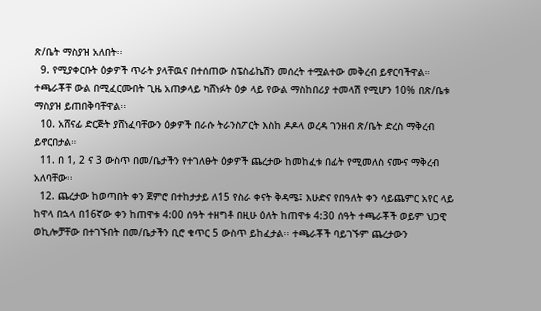ጽ/ቤት ማስያዝ አለበት፡፡
  9. የሚያቀርቡት ዕቃዎች ጥራት ያላቸዉና በተሰጠው ስፔስፊኬሽን መሰረት ተሟልተው መቅረብ ይኖርባችዋል። ተጫራቾቸ ውል በሚፈርሙበት ጊዜ አጠቃላይ ካሸነፉት ዕቃ ላይ የውል ማስከበሪያ ተመላሽ የሚሆን 10% በጽ/ቤቱ ማስያዝ ይጠበቅባቸዋል፡፡
  10. አሸናፊ ድርጅት ያሸነፈባቸውን ዕቃዎች በራሱ ትራንስፖርት እስከ ዶዶላ ወረዳ ገንዘብ ጽ/ቤት ድረስ ማቅረብ ይኖርበታል።
  11. በ 1, 2 ና 3 ውስጥ በመ/ቤታችን የተገለፁት ዕቃዎች ጨረታው ከመከፈቱ በፊት የሚመለስ ናሙና ማቅረብ አለባቸው፡፡
  12. ጨረታው ከወጣበት ቀን ጀምሮ በተከታታይ ለ15 የስራ ቀናት ቅዳሜ፤ እሁድና የበዓለት ቀን ሳይጨምር አየር ላይ ከዋላ በኋላ በ16ኛው ቀን ከጠዋቱ 4:00 ሰዓት ተዘግቶ በዚሁ ዕለት ከጠዋቱ 4:30 ሰዓት ተጫራቾች ወይም ህጋዊ ወኪሎቻቸው በተገኙበት በመ/ቤታችን ቢሮ ቁጥር 5 ውስጥ ይከፈታል፡፡ ተጫራቾች ባይገኙም ጨረታውን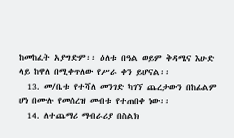ከመከፈት አያግድም፡፡ ዕለቱ በዓል ወይም ቅዳሜና እሁድ ላይ ከዋለ በሚቀጥለው የሥራ ቀን ይሆናል፡፡
  13. መ/ቤቱ የተሻለ መንገድ ካገኘ ጨረታውን በከፊልም ሆነ በሙሉ የመሰረዝ መብቱ የተጠበቀ ነው፡፡
  14. ለተጨማሪ ማብራሪያ በስልክ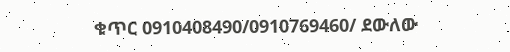ቁጥር 0910408490/0910769460/ ደውለው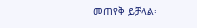መጠየቅ ይቻላል፡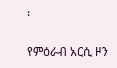፡

የምዕራብ አርሲ ዞን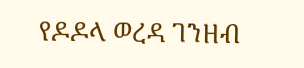የዶዶላ ወረዳ ገንዘብ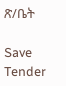ጽ/ቤት

Save Tender